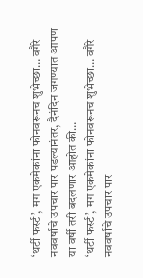‘थर्टी फर्स्ट’, मग एकमेकांना फोनवरूनच शुभेच्छा… वगैरे नववर्षाचे उपचार पार पडल्यानंतर, दैनंदिन जगण्यात आपण या वर्षी तरी बदलणार आहोत की…
‘थर्टी फर्स्ट’, मग एकमेकांना फोनवरूनच शुभेच्छा… वगैरे नववर्षाचे उपचार पार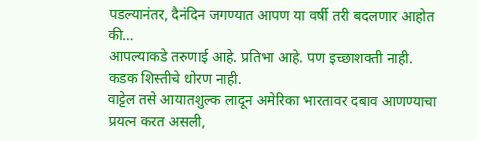पडल्यानंतर, दैनंदिन जगण्यात आपण या वर्षी तरी बदलणार आहोत की…
आपल्याकडे तरुणाई आहे. प्रतिभा आहे. पण इच्छाशक्ती नाही. कडक शिस्तीचे धोरण नाही.
वाट्टेल तसे आयातशुल्क लादून अमेरिका भारतावर दबाव आणण्याचा प्रयत्न करत असली,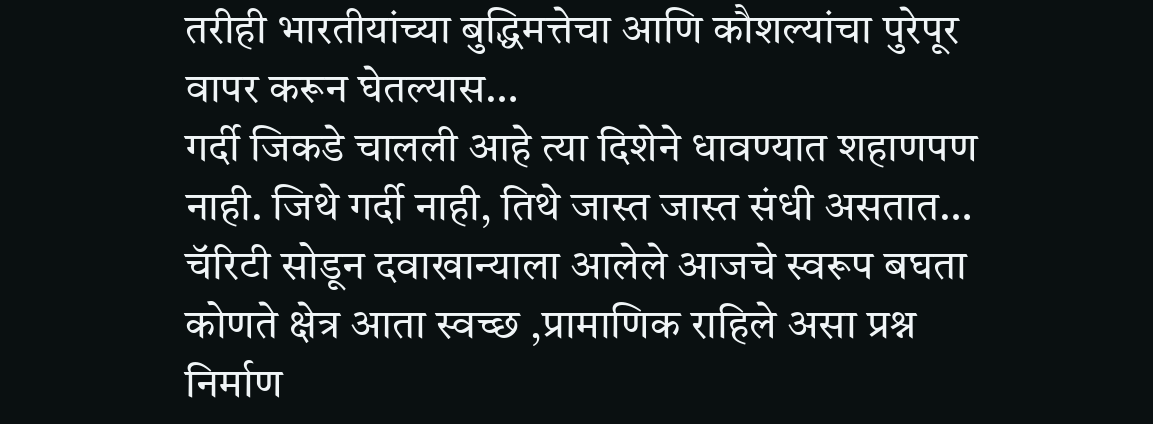तरीही भारतीयांच्या बुद्धिमत्तेचा आणि कौशल्यांचा पुरेपूर वापर करून घेतल्यास…
गर्दी जिकडे चालली आहे त्या दिशेने धावण्यात शहाणपण नाही. जिथे गर्दी नाही, तिथे जास्त जास्त संधी असतात…
चॅरिटी सोडून दवाखान्याला आलेले आजचे स्वरूप बघता कोणते क्षेत्र आता स्वच्छ ,प्रामाणिक राहिले असा प्रश्न निर्माण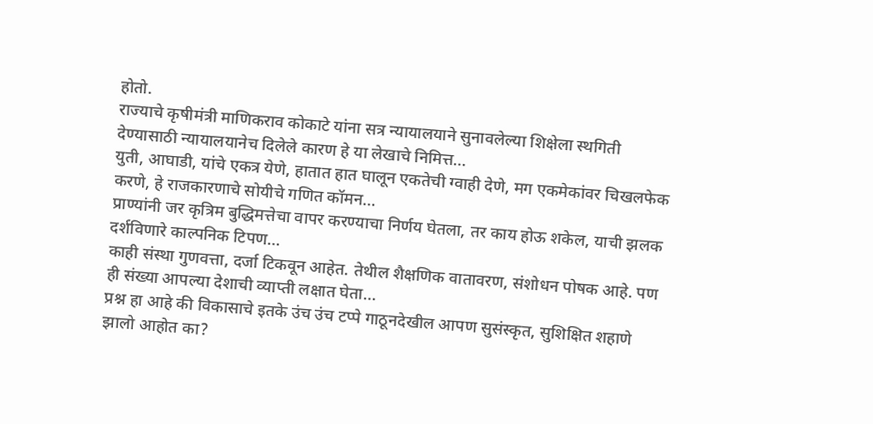होतो.
राज्याचे कृषीमंत्री माणिकराव कोकाटे यांना सत्र न्यायालयाने सुनावलेल्या शिक्षेला स्थगिती देण्यासाठी न्यायालयानेच दिलेले कारण हे या लेखाचे निमित्त…
युती, आघाडी, यांचे एकत्र येणे, हातात हात घालून एकतेची ग्वाही देणे, मग एकमेकांवर चिखलफेक करणे, हे राजकारणाचे सोयीचे गणित कॉमन…
प्राण्यांनी जर कृत्रिम बुद्धिमत्तेचा वापर करण्याचा निर्णय घेतला, तर काय होऊ शकेल, याची झलक दर्शविणारे काल्पनिक टिपण…
काही संस्था गुणवत्ता, दर्जा टिकवून आहेत. तेथील शैक्षणिक वातावरण, संशोधन पोषक आहे. पण ही संख्या आपल्या देशाची व्याप्ती लक्षात घेता…
प्रश्न हा आहे की विकासाचे इतके उंच उंच टप्पे गाठूनदेखील आपण सुसंस्कृत, सुशिक्षित शहाणे झालो आहोत का?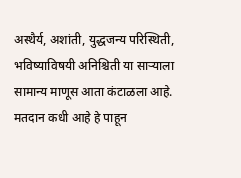अस्थैर्य, अशांती, युद्धजन्य परिस्थिती, भविष्याविषयी अनिश्चिती या साऱ्याला सामान्य माणूस आता कंटाळला आहे.
मतदान कधी आहे हे पाहून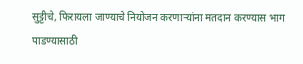सुट्टीचे, फिरायला जाण्याचे नियोजन करणाऱ्यांना मतदान करण्यास भाग पाडण्यासाठी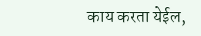काय करता येईल,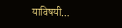याविषयी…